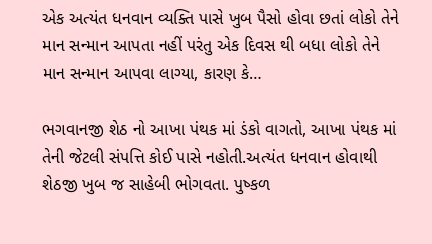એક અત્યંત ધનવાન વ્યક્તિ પાસે ખુબ પૈસો હોવા છતાં લોકો તેને માન સન્માન આપતા નહીં પરંતુ એક દિવસ થી બધા લોકો તેને માન સન્માન આપવા લાગ્યા, કારણ કે…

ભગવાનજી શેઠ નો આખા પંથક માં ડંકો વાગતો, આખા પંથક માં તેની જેટલી સંપત્તિ કોઈ પાસે નહોતી.અત્યંત ધનવાન હોવાથી શેઠજી ખુબ જ સાહેબી ભોગવતા. પુષ્કળ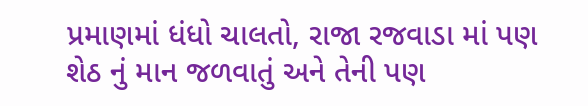પ્રમાણમાં ધંધો ચાલતો, રાજા રજવાડા માં પણ શેઠ નું માન જળવાતું અને તેની પણ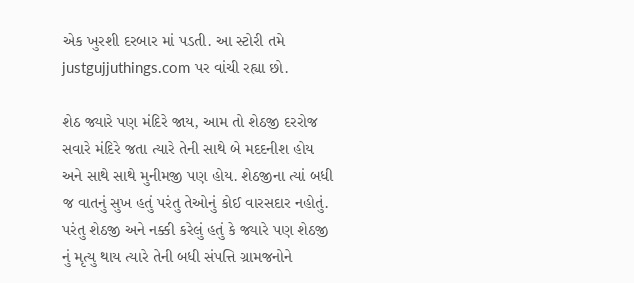એક ખુરશી દરબાર માં પડતી. આ સ્ટોરી તમે justgujjuthings.com પર વાંચી રહ્યા છો.

શેઠ જ્યારે પણ મંદિરે જાય, આમ તો શેઠજી દરરોજ સવારે મંદિરે જતા ત્યારે તેની સાથે બે મદદનીશ હોય અને સાથે સાથે મુનીમજી પણ હોય. શેઠજીના ત્યાં બધી જ વાતનું સુખ હતું પરંતુ તેઓનું કોઈ વારસદાર નહોતું. પરંતુ શેઠજી અને નક્કી કરેલું હતું કે જ્યારે પણ શેઠજી નું મૃત્યુ થાય ત્યારે તેની બધી સંપત્તિ ગ્રામજનોને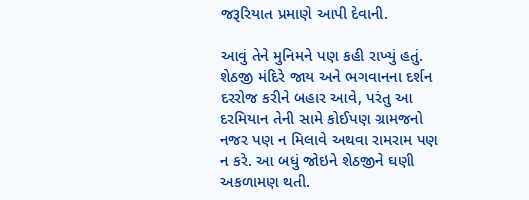જરૂરિયાત પ્રમાણે આપી દેવાની.

આવું તેને મુનિમને પણ કહી રાખ્યું હતું. શેઠજી મંદિરે જાય અને ભગવાનના દર્શન દરરોજ કરીને બહાર આવે, પરંતુ આ દરમિયાન તેની સામે કોઈપણ ગ્રામજનો નજર પણ ન મિલાવે અથવા રામરામ પણ ન કરે. આ બધું જોઇને શેઠજીને ઘણી અકળામણ થતી.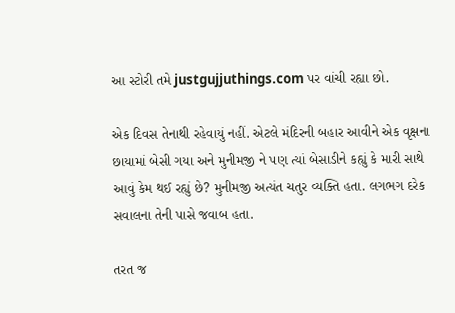આ સ્ટોરી તમે justgujjuthings.com પર વાંચી રહ્યા છો.

એક દિવસ તેનાથી રહેવાયું નહીં. એટલે મંદિરની બહાર આવીને એક વૃક્ષના છાયામાં બેસી ગયા અને મુનીમજી ને પણ ત્યાં બેસાડીને કહ્યું કે મારી સાથે આવું કેમ થઈ રહ્યું છે? મુનીમજી અત્યંત ચતુર વ્યક્તિ હતા. લગભગ દરેક સવાલના તેની પાસે જવાબ હતા.

તરત જ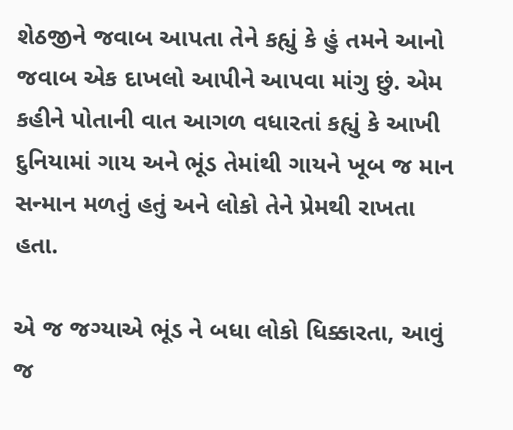શેઠજીને જવાબ આપતા તેને કહ્યું કે હું તમને આનો જવાબ એક દાખલો આપીને આપવા માંગુ છું. એમ કહીને પોતાની વાત આગળ વધારતાં કહ્યું કે આખી દુનિયામાં ગાય અને ભૂંડ તેમાંથી ગાયને ખૂબ જ માન સન્માન મળતું હતું અને લોકો તેને પ્રેમથી રાખતા હતા.

એ જ જગ્યાએ ભૂંડ ને બધા લોકો ધિક્કારતા, આવું જ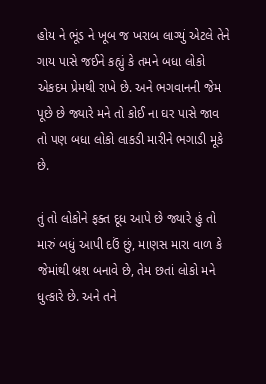હોય ને ભૂંડ ને ખૂબ જ ખરાબ લાગ્યું એટલે તેને ગાય પાસે જઈને કહ્યું કે તમને બધા લોકો એકદમ પ્રેમથી રાખે છે. અને ભગવાનની જેમ પૂછે છે જ્યારે મને તો કોઈ ના ઘર પાસે જાવ તો પણ બધા લોકો લાકડી મારીને ભગાડી મૂકે છે.

તું તો લોકોને ફક્ત દૂધ આપે છે જ્યારે હું તો મારું બધું આપી દઉં છું, માણસ મારા વાળ કે જેમાંથી બ્રશ બનાવે છે, તેમ છતાં લોકો મને ધુત્કારે છે. અને તને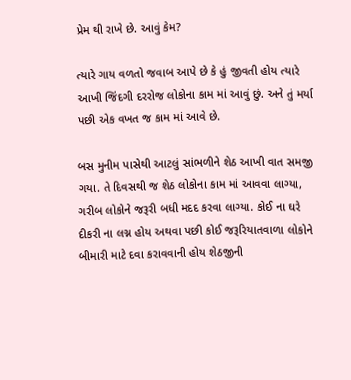પ્રેમ થી રાખે છે. આવું કેમ?

ત્યારે ગાય વળતો જવાબ આપે છે કે હું જીવતી હોય ત્યારે આખી જિંદગી દરરોજ લોકોના કામ માં આવું છું. અને તું મર્યા પછી એક વખત જ કામ માં આવે છે.

બસ મુનીમ પાસેથી આટલું સાંભળીને શેઠ આખી વાત સમજી ગયા. તે દિવસથી જ શેઠ લોકોના કામ માં આવવા લાગ્યા, ગરીબ લોકોને જરૂરી બધી મદદ કરવા લાગ્યા. કોઈ ના ઘરે દીકરી ના લગ્ન હોય અથવા પછી કોઈ જરૂરિયાતવાળા લોકોને બીમારી માટે દવા કરાવવાની હોય શેઠજીની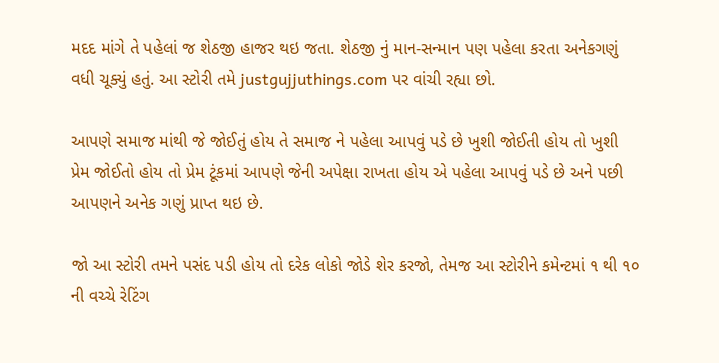મદદ માંગે તે પહેલાં જ શેઠજી હાજર થઇ જતા. શેઠજી નું માન-સન્માન પણ પહેલા કરતા અનેકગણું વધી ચૂક્યું હતું. આ સ્ટોરી તમે justgujjuthings.com પર વાંચી રહ્યા છો.

આપણે સમાજ માંથી જે જોઈતું હોય તે સમાજ ને પહેલા આપવું પડે છે ખુશી જોઈતી હોય તો ખુશી પ્રેમ જોઈતો હોય તો પ્રેમ ટૂંકમાં આપણે જેની અપેક્ષા રાખતા હોય એ પહેલા આપવું પડે છે અને પછી આપણને અનેક ગણું પ્રાપ્ત થઇ છે.

જો આ સ્ટોરી તમને પસંદ પડી હોય તો દરેક લોકો જોડે શેર કરજો, તેમજ આ સ્ટોરીને કમેન્ટમાં ૧ થી ૧૦ ની વચ્ચે રેટિંગ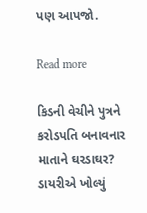પણ આપજો.

Read more

કિડની વેચીને પુત્રને કરોડપતિ બનાવનાર માતાને ઘરડાઘર? ડાયરીએ ખોલ્યું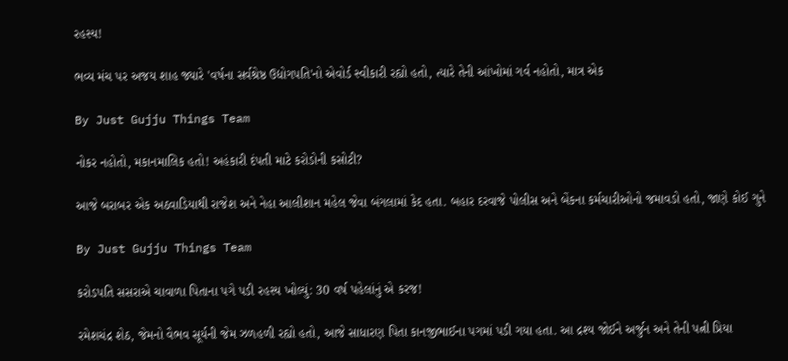રહસ્ય!

ભવ્ય મંચ પર અજય શાહ જ્યારે 'વર્ષના સર્વશ્રેષ્ઠ ઉદ્યોગપતિ'નો એવોર્ડ સ્વીકારી રહ્યો હતો, ત્યારે તેની આંખોમાં ગર્વ નહોતો, માત્ર એક

By Just Gujju Things Team

નોકર નહોતો, મકાનમાલિક હતો! અહંકારી દંપતી માટે કરોડોની કસોટી?

આજે બરાબર એક અઠવાડિયાથી રાજેશ અને નેહા આલીશાન મહેલ જેવા બંગલામાં કેદ હતા. બહાર દરવાજે પોલીસ અને બેંકના કર્મચારીઓનો જમાવડો હતો, જાણે કોઈ ગુને

By Just Gujju Things Team

કરોડપતિ સસરાએ ચાવાળા પિતાના પગે પડી રહસ્ય ખોલ્યું: 30 વર્ષ પહેલાંનું એ કરજ!

રમેશચંદ્ર શેઠ, જેમનો વૈભવ સૂર્યની જેમ ઝળહળી રહ્યો હતો, આજે સાધારણ પિતા કાનજીભાઈના પગમાં પડી ગયા હતા. આ દ્રશ્ય જોઈને અર્જુન અને તેની પત્ની પ્રિયા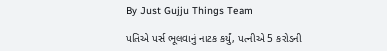By Just Gujju Things Team

પતિએ પર્સ ભૂલવાનું નાટક કર્યું, પત્નીએ 5 કરોડની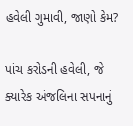હવેલી ગુમાવી, જાણો કેમ?

પાંચ કરોડની હવેલી, જે ક્યારેક અંજલિના સપનાનું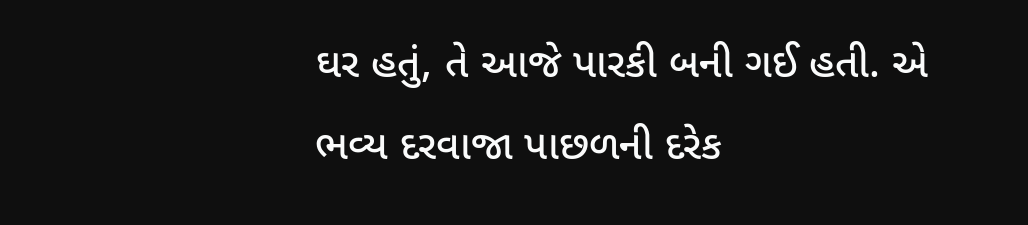ઘર હતું, તે આજે પારકી બની ગઈ હતી. એ ભવ્ય દરવાજા પાછળની દરેક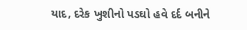યાદ, દરેક ખુશીનો પડઘો હવે દર્દ બનીને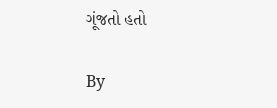ગૂંજતો હતો

By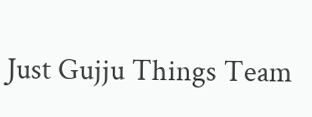Just Gujju Things Team